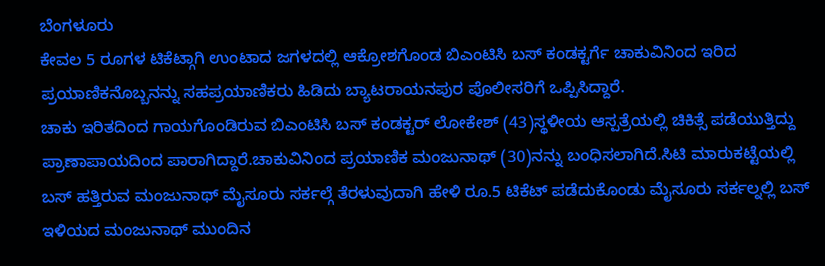ಬೆಂಗಳೂರು
ಕೇವಲ 5 ರೂಗಳ ಟಿಕೆಟ್ಗಾಗಿ ಉಂಟಾದ ಜಗಳದಲ್ಲಿ ಆಕ್ರೋಶಗೊಂಡ ಬಿಎಂಟಿಸಿ ಬಸ್ ಕಂಡಕ್ಟರ್ಗೆ ಚಾಕುವಿನಿಂದ ಇರಿದ ಪ್ರಯಾಣಿಕನೊಬ್ಬನನ್ನು ಸಹಪ್ರಯಾಣಿಕರು ಹಿಡಿದು ಬ್ಯಾಟರಾಯನಪುರ ಪೊಲೀಸರಿಗೆ ಒಪ್ಪಿಸಿದ್ದಾರೆ.
ಚಾಕು ಇರಿತದಿಂದ ಗಾಯಗೊಂಡಿರುವ ಬಿಎಂಟಿಸಿ ಬಸ್ ಕಂಡಕ್ಟರ್ ಲೋಕೇಶ್ (43)ಸ್ಥಳೀಯ ಆಸ್ಪತ್ರೆಯಲ್ಲಿ ಚಿಕಿತ್ಸೆ ಪಡೆಯುತ್ತಿದ್ದು ಪ್ರಾಣಾಪಾಯದಿಂದ ಪಾರಾಗಿದ್ದಾರೆ.ಚಾಕುವಿನಿಂದ ಪ್ರಯಾಣಿಕ ಮಂಜುನಾಥ್ (30)ನನ್ನು ಬಂಧಿಸಲಾಗಿದೆ.ಸಿಟಿ ಮಾರುಕಟ್ಟೆಯಲ್ಲಿ ಬಸ್ ಹತ್ತಿರುವ ಮಂಜುನಾಥ್ ಮೈಸೂರು ಸರ್ಕಲ್ಗೆ ತೆರಳುವುದಾಗಿ ಹೇಳಿ ರೂ.5 ಟಿಕೆಟ್ ಪಡೆದುಕೊಂಡು ಮೈಸೂರು ಸರ್ಕಲ್ನಲ್ಲಿ ಬಸ್ ಇಳಿಯದ ಮಂಜುನಾಥ್ ಮುಂದಿನ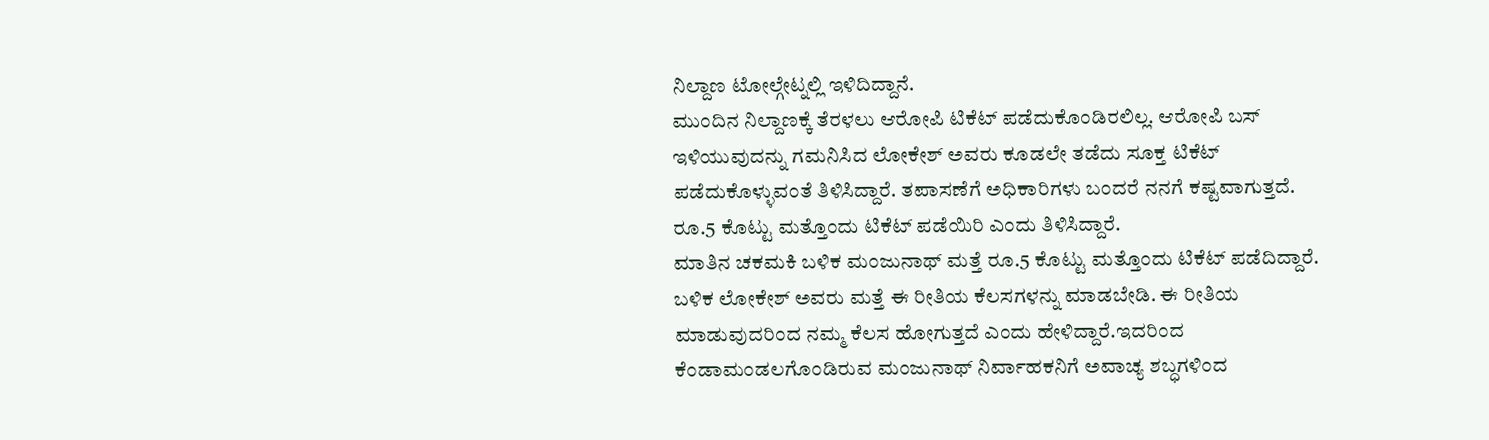ನಿಲ್ದಾಣ ಟೋಲ್ಗೇಟ್ನಲ್ಲಿ ಇಳಿದಿದ್ದಾನೆ.
ಮುಂದಿನ ನಿಲ್ದಾಣಕ್ಕೆ ತೆರಳಲು ಆರೋಪಿ ಟಿಕೆಟ್ ಪಡೆದುಕೊಂಡಿರಲಿಲ್ಲ. ಆರೋಪಿ ಬಸ್ ಇಳಿಯುವುದನ್ನು ಗಮನಿಸಿದ ಲೋಕೇಶ್ ಅವರು ಕೂಡಲೇ ತಡೆದು ಸೂಕ್ತ ಟಿಕೆಟ್ ಪಡೆದುಕೊಳ್ಳುವಂತೆ ತಿಳಿಸಿದ್ದಾರೆ. ತಪಾಸಣೆಗೆ ಅಧಿಕಾರಿಗಳು ಬಂದರೆ ನನಗೆ ಕಷ್ಟವಾಗುತ್ತದೆ. ರೂ.5 ಕೊಟ್ಟು ಮತ್ತೊಂದು ಟಿಕೆಟ್ ಪಡೆಯಿರಿ ಎಂದು ತಿಳಿಸಿದ್ದಾರೆ.
ಮಾತಿನ ಚಕಮಕಿ ಬಳಿಕ ಮಂಜುನಾಥ್ ಮತ್ತೆ ರೂ.5 ಕೊಟ್ಟು ಮತ್ತೊಂದು ಟಿಕೆಟ್ ಪಡೆದಿದ್ದಾರೆ. ಬಳಿಕ ಲೋಕೇಶ್ ಅವರು ಮತ್ತೆ ಈ ರೀತಿಯ ಕೆಲಸಗಳನ್ನು ಮಾಡಬೇಡಿ. ಈ ರೀತಿಯ ಮಾಡುವುದರಿಂದ ನಮ್ಮ ಕೆಲಸ ಹೋಗುತ್ತದೆ ಎಂದು ಹೇಳಿದ್ದಾರೆ.ಇದರಿಂದ ಕೆಂಡಾಮಂಡಲಗೊಂಡಿರುವ ಮಂಜುನಾಥ್ ನಿರ್ವಾಹಕನಿಗೆ ಅವಾಚ್ಯ ಶಬ್ಧಗಳಿಂದ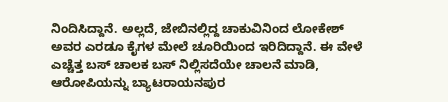ನಿಂದಿಸಿದ್ದಾನೆ. ಅಲ್ಲದೆ, ಜೇಬಿನಲ್ಲಿದ್ದ ಚಾಕುವಿನಿಂದ ಲೋಕೇಶ್ ಅವರ ಎರಡೂ ಕೈಗಳ ಮೇಲೆ ಚೂರಿಯಿಂದ ಇರಿದಿದ್ದಾನೆ. ಈ ವೇಳೆ ಎಚ್ಚೆತ್ತ ಬಸ್ ಚಾಲಕ ಬಸ್ ನಿಲ್ಲಿಸದೆಯೇ ಚಾಲನೆ ಮಾಡಿ, ಆರೋಪಿಯನ್ನು ಬ್ಯಾಟರಾಯನಪುರ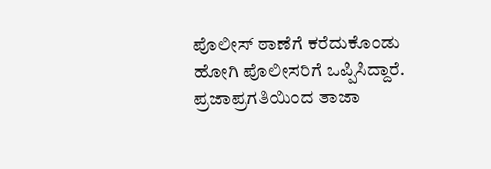ಪೊಲೀಸ್ ಠಾಣೆಗೆ ಕರೆದುಕೊಂಡು ಹೋಗಿ ಪೊಲೀಸರಿಗೆ ಒಪ್ಪಿಸಿದ್ದಾರೆ.
ಪ್ರಜಾಪ್ರಗತಿಯಿಂದ ತಾಜಾ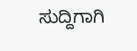ಸುದ್ದಿಗಾಗಿ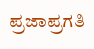ಪ್ರಜಾಪ್ರಗತಿ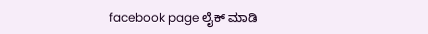facebook page ಲೈಕ್ ಮಾಡಿ